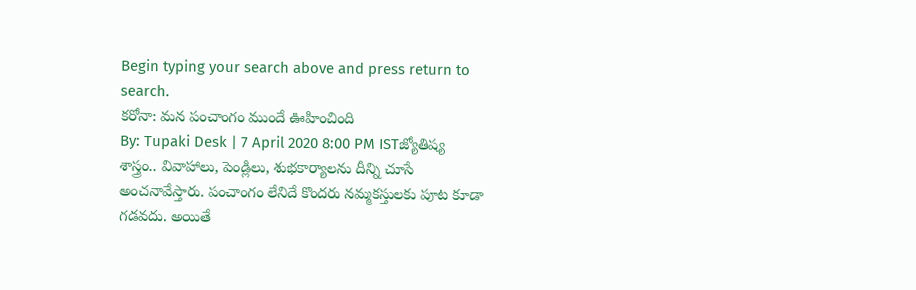Begin typing your search above and press return to search.
కరోనా: మన పంచాంగం ముందే ఊహించింది
By: Tupaki Desk | 7 April 2020 8:00 PM ISTజ్యోతిష్య శాస్త్రం.. వివాహాలు, పెండ్లిలు, శుభకార్యాలను దీన్ని చూసే అంచనావేస్తారు. పంచాంగం లేనిదే కొందరు నమ్మకస్తులకు పూట కూడా గడవదు. అయితే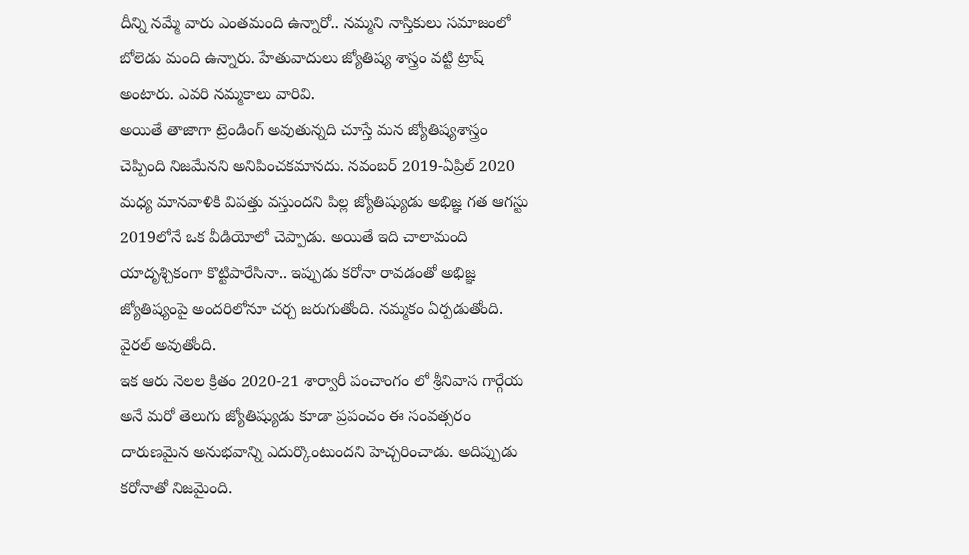దీన్ని నమ్మే వారు ఎంతమంది ఉన్నారో.. నమ్మని నాస్తికులు సమాజంలో బోలెడు మంది ఉన్నారు. హేతువాదులు జ్యోతిష్య శాస్త్రం వట్టి ట్రాష్ అంటారు. ఎవరి నమ్మకాలు వారివి.
అయితే తాజాగా ట్రెండింగ్ అవుతున్నది చూస్తే మన జ్యోతిష్యశాస్త్రం చెప్పింది నిజమేనని అనిపించకమానదు. నవంబర్ 2019-ఏప్రిల్ 2020 మధ్య మానవాళికి విపత్తు వస్తుందని పిల్ల జ్యోతిష్యుడు అభిజ్ఞ గత ఆగస్టు 2019లోనే ఒక వీడియోలో చెప్పాడు. అయితే ఇది చాలామంది యాదృశ్చికంగా కొట్టిపారేసినా.. ఇప్పుడు కరోనా రావడంతో అభిజ్ఞ జ్యోతిష్యంపై అందరిలోనూ చర్చ జరుగుతోంది. నమ్మకం ఏర్పడుతోంది. వైరల్ అవుతోంది.
ఇక ఆరు నెలల క్రితం 2020-21 శార్వారీ పంచాంగం లో శ్రీనివాస గార్గేయ అనే మరో తెలుగు జ్యోతిష్యుడు కూడా ప్రపంచం ఈ సంవత్సరం దారుణమైన అనుభవాన్ని ఎదుర్కొంటుందని హెచ్చరించాడు. అదిప్పుడు కరోనాతో నిజమైంది.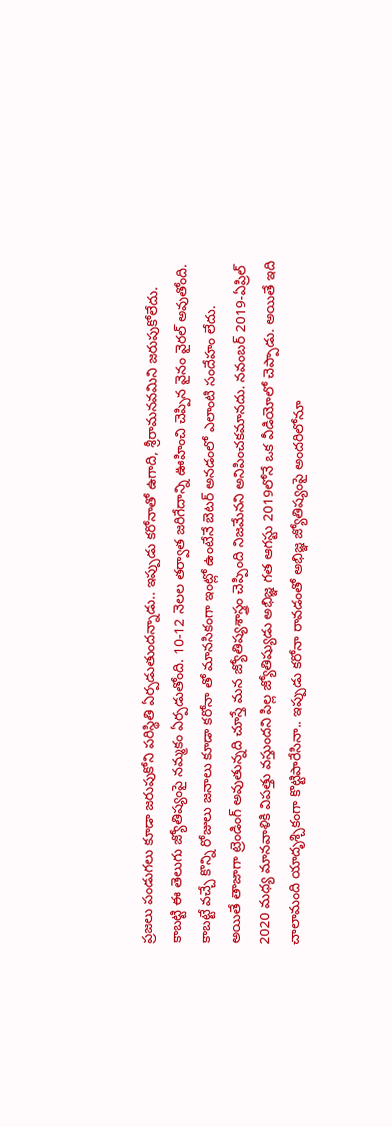ప్రజలు పండుగలు కూడా జరుపుకోని పరిస్థితి ఏర్పడుతుందన్నాడు.. ఇప్పుడు కరోనాతో ఉగాది, శ్రీరామనవమిని జరుపుకోలేదు.
కాబట్టి ఈ తెలుగు జ్యోతిష్యంపై నమ్మకం ఏర్పడుతోంది. 10-12 నెలల తర్వాత జరిగేదాన్ని ఊహించి చెప్పిన వైనం వైరల్ అవుతోంది. కాబట్టే వచ్చే కొన్ని రోజులు జనాలు కూడా కరోనా తో మానసికంగా ఇంట్లో ఉంటేనే బెటర్ అనడంలో ఎలాంటి సందేహం లేదు.
అయితే తాజాగా ట్రెండింగ్ అవుతున్నది చూస్తే మన జ్యోతిష్యశాస్త్రం చెప్పింది నిజమేనని అనిపించకమానదు. నవంబర్ 2019-ఏప్రిల్ 2020 మధ్య మానవాళికి విపత్తు వస్తుందని పిల్ల జ్యోతిష్యుడు అభిజ్ఞ గత ఆగస్టు 2019లోనే ఒక వీడియోలో చెప్పాడు. అయితే ఇది చాలామంది యాదృశ్చికంగా కొట్టిపారేసినా.. ఇప్పుడు కరోనా రావడంతో అభిజ్ఞ జ్యోతిష్యంపై అందరిలోనూ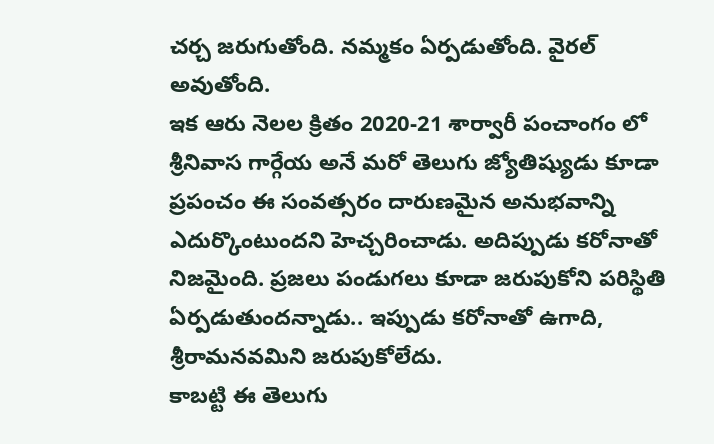చర్చ జరుగుతోంది. నమ్మకం ఏర్పడుతోంది. వైరల్ అవుతోంది.
ఇక ఆరు నెలల క్రితం 2020-21 శార్వారీ పంచాంగం లో శ్రీనివాస గార్గేయ అనే మరో తెలుగు జ్యోతిష్యుడు కూడా ప్రపంచం ఈ సంవత్సరం దారుణమైన అనుభవాన్ని ఎదుర్కొంటుందని హెచ్చరించాడు. అదిప్పుడు కరోనాతో నిజమైంది. ప్రజలు పండుగలు కూడా జరుపుకోని పరిస్థితి ఏర్పడుతుందన్నాడు.. ఇప్పుడు కరోనాతో ఉగాది, శ్రీరామనవమిని జరుపుకోలేదు.
కాబట్టి ఈ తెలుగు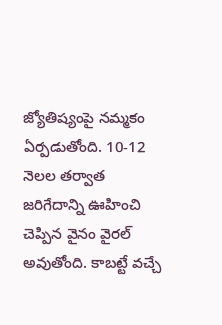జ్యోతిష్యంపై నమ్మకం ఏర్పడుతోంది. 10-12 నెలల తర్వాత జరిగేదాన్ని ఊహించి చెప్పిన వైనం వైరల్ అవుతోంది. కాబట్టే వచ్చే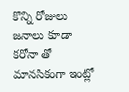కొన్ని రోజులు జనాలు కూడా కరోనా తో మానసికంగా ఇంట్లో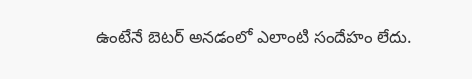ఉంటేనే బెటర్ అనడంలో ఎలాంటి సందేహం లేదు.